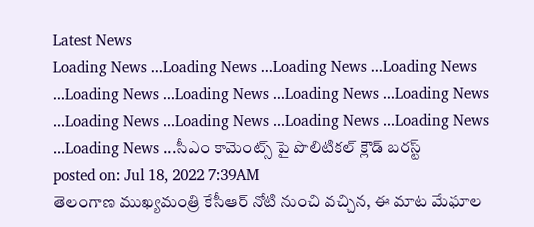Latest News
Loading News ...Loading News ...Loading News ...Loading News ...Loading News ...Loading News ...Loading News ...Loading News ...Loading News ...Loading News ...Loading News ...Loading News ...Loading News ...సీఎం కామెంట్స్ పై పొలిటికల్ క్లౌడ్ బరస్ట్
posted on: Jul 18, 2022 7:39AM
తెలంగాణ ముఖ్యమంత్రి కేసీఆర్ నోటి నుంచి వచ్చిన, ఈ మాట మేఘాల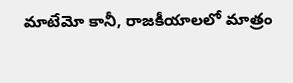మాటేమో కానీ, రాజకీయాలలో మాత్రం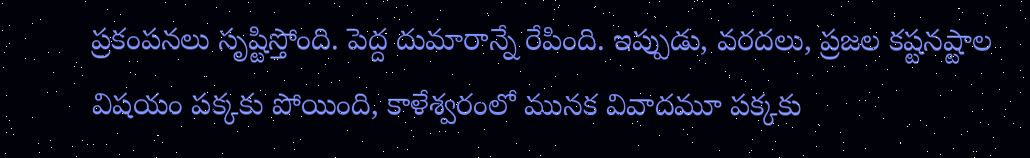ప్రకంపనలు సృష్టిస్తోంది. పెద్ద దుమారాన్నే రేపింది. ఇప్పుడు, వరదలు, ప్రజల కష్టనష్టాల విషయం పక్కకు పోయింది, కాళేశ్వరంలో మునక వివాదమూ పక్కకు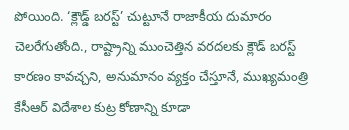పోయింది. ‘క్లౌడ్డ్ బరస్ట్’ చుట్టూనే రాజాకీయ దుమారం చెలరేగుతోంది., రాష్ట్రాన్ని ముంచెత్తిన వరదలకు క్లౌడ్ బరస్ట్ కారణం కావచ్చని, అనుమానం వ్యక్తం చేస్తూనే, ముఖ్యమంత్రి కేసీఆర్ విదేశాల కుట్ర కోణాన్ని కూడా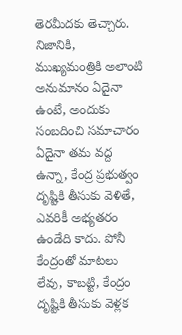తెరమీదకు తెచ్చారు.
నిజానికి, ముఖ్యమంత్రికి అలాంటి అనుమానం ఏదైనా ఉంటే, అందుకు సంబదించి సమాచారం ఏదైనా తమ వద్ద ఉన్నా, కేంద్ర ప్రభుత్వం దృష్టికి తీసుకు వెళితే, ఎవరికీ అభ్యతరం ఉండేది కాదు. పోనీ కేంద్రంతో మాటలు లేవు, కాబట్టి, కేంద్రం దృష్టికి తీసుకు వెళ్లక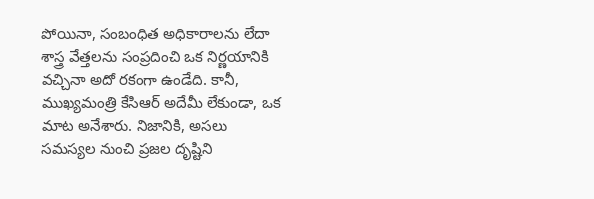పోయినా, సంబంధిత అధికారాలను లేదా శాస్త్ర వేత్తలను సంప్రదించి ఒక నిర్ణయానికి వచ్చినా అదో రకంగా ఉండేది. కానీ, ముఖ్యమంత్రి కేసిఆర్ అదేమీ లేకుండా, ఒక మాట అనేశారు. నిజానికి, అసలు సమస్యల నుంచి ప్రజల దృష్టిని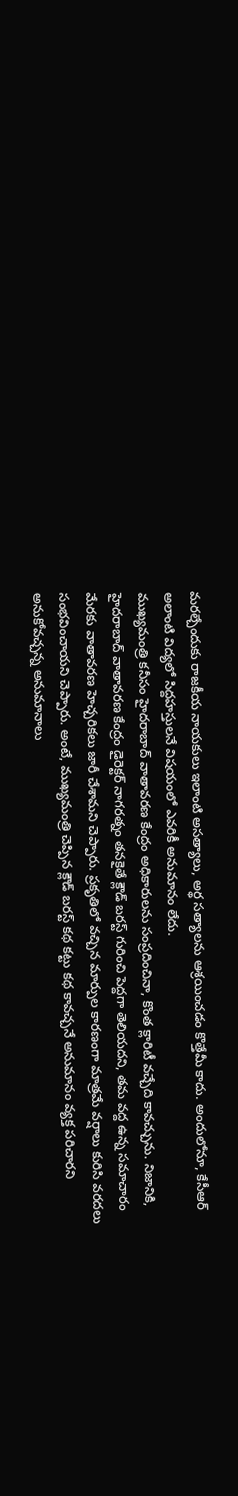మరల్చేందుకు రాజకీయ నాయకులు ఇలాంటి అసత్యాలు, అర్థ సత్యాలను ఆశ్రయించడం కొత్తేమీ కాదు. అందులోనూ, కేసీఆర్ అలాంటి విద్యలో సిద్దహస్తులనే విషయంలో ఎవరికీ అనుమానం లేదు.
ముఖ్యమంత్రి కనీసం హైదరాబాద్ వాతావరణ కేంద్రం అధికారులను సంప్రదించినా, కొంత క్లారిటీ వచ్చేది కావచ్చును. నిజానికి, హైదరాబాద్ వాతావరణ కేంద్రం డైరెక్టర్ నాగరత్నం తనకైతే క్లౌడ్ బరస్ట్ గురించి పెద్దగా తెలియదని, తమ వద్ద ఉన్న సమాచారం మేరకు వాతావరణ హెచ్చరికలు జారీ చేశామని చెప్పారు. ప్రకృతిలో వచ్చిన మార్పుల కారణంగా మాత్రమే వర్షాలు కురిసి వరదలు సంభవించాయని చెప్పారు. అంటే, ముఖ్యమంత్రి చెప్పిన క్లౌడ్ బరస్ట్ కథ కట్టు కథ కావచ్చనే అనుమానం వ్యక్త పరిచారని అనుకోవచ్చన్న అనుమానాలు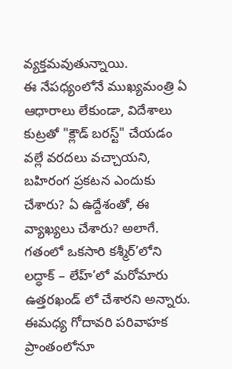వ్యక్తమవుతున్నాయి.
ఈ నేపధ్యంలోనే ముఖ్యమంత్రి ఏ ఆధారాలు లేకుండా, విదేశాలు కుట్రతో "క్లౌడ్ బరస్ట్" చేయడం వల్లే వరదలు వచ్చాయని, బహిరంగ ప్రకటన ఎందుకు చేశారు? ఏ ఉద్దేశంతో, ఈ వ్యాఖ్యలు చేశారు? అలాగే. గతంలో ఒకసారి కశ్మీర్’లోని లద్ధాక్ – లేహ్’లో మరోమారు ఉత్తరఖండ్ లో చేశారని అన్నారు. ఈమధ్య గోదావరి పరివాహక ప్రాంతంలోనూ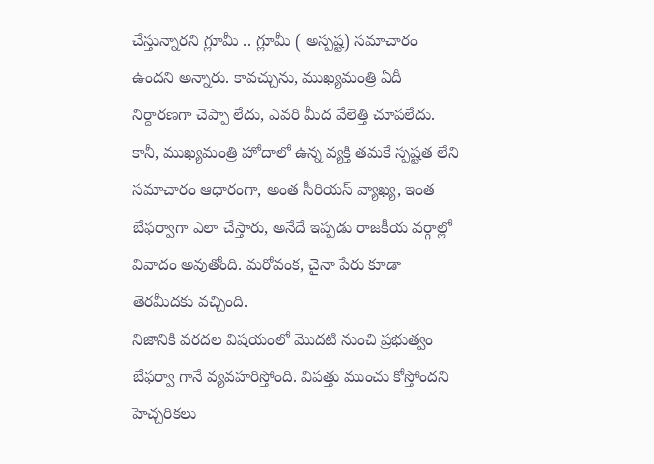చేస్తున్నారని గ్లూమీ .. గ్లూమీ ( అస్పష్ట) సమాచారం ఉందని అన్నారు. కావచ్చును, ముఖ్యమంత్రి ఏదీ నిర్దారణగా చెప్పా లేదు, ఎవరి మీద వేలెత్తి చూపలేదు. కానీ, ముఖ్యమంత్రి హోదాలో ఉన్న వ్యక్తి తమకే స్పష్టత లేని సమాచారం ఆధారంగా, అంత సీరియస్ వ్యాఖ్య, ఇంత బేఫర్వాగా ఎలా చేస్తారు, అనేదే ఇప్పడు రాజకీయ వర్గాల్లో వివాదం అవుతోంది. మరోవంక, చైనా పేరు కూడా తెరమీదకు వచ్చింది.
నిజానికి వరదల విషయంలో మొదటి నుంచి ప్రభుత్వం బేఫర్వా గానే వ్యవహరిస్తోంది. విపత్తు ముంచు కోస్తోందని హెచ్చరికలు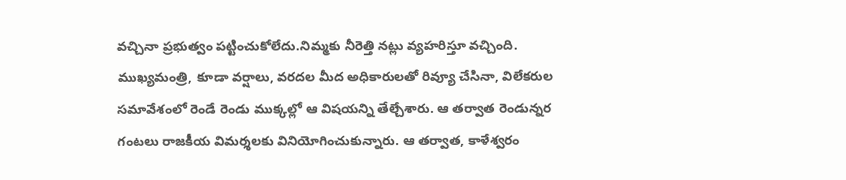వచ్చినా ప్రభుత్వం పట్టించుకోలేదు.నిమ్మకు నీరెత్తి నట్లు వ్యహరిస్తూ వచ్చింది. ముఖ్యమంత్రి, కూడా వర్షాలు, వరదల మీద అధికారులతో రివ్యూ చేసినా, విలేకరుల సమావేశంలో రెండే రెండు ముక్కల్లో ఆ విషయన్ని తేల్చేశారు. ఆ తర్వాత రెండున్నర గంటలు రాజకీయ విమర్శలకు వినియోగించుకున్నారు. ఆ తర్వాత, కాళేశ్వరం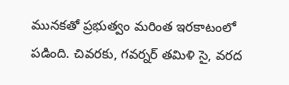మునకతో ప్రభుత్వం మరింత ఇరకాటంలో పడింది. చివరకు, గవర్నర్ తమిళి సై, వరద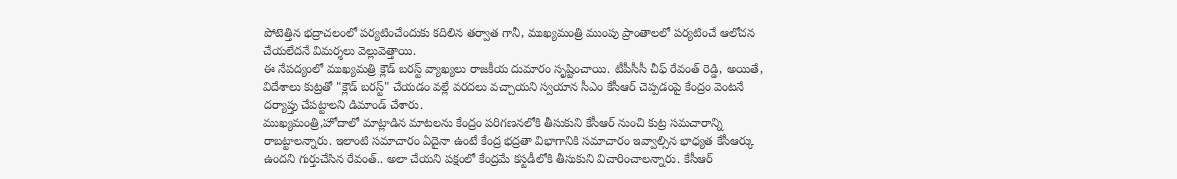పోటెత్తిన భద్రాచలంలో పర్యటించేందుకు కదిలిన తర్వాత గానీ, ముఖ్యమంత్రి ముంపు ప్రాంతాలలో పర్యటించే ఆలోచన చేయలేదనే విమర్శలు వెల్లువెత్తాయి.
ఈ నేపద్యంలో ముఖ్యమత్రి క్లౌడ్ బరస్ట్ వ్యాఖ్యలు రాజకీయ దుమారం సృష్టించాయి. టీపీసీసీ చీఫ్ రేవంత్ రెడ్డి, అయితే, విదేశాలు కుట్రతో "క్లౌడ్ బరస్ట్" చేయడం వల్లే వరదలు వచ్చాయని స్వయాన సీఎం కేసీఆర్ చెప్పడంపై కేంద్రం వెంటనే దర్యాప్తు చేపట్టాలని డిమాండ్ చేశారు.
ముఖ్యమంత్రి,హోదాలో మాట్లాడిన మాటలను కేంద్రం పరిగణనలోకి తీసుకుని కేసీఆర్ నుంచి కుట్ర సమచారాన్ని రాబట్టాలన్నారు. ఇలాంటి సమాచారం ఏదైనా ఉంటే కేంద్ర భద్రతా విభాగానికి సమాచారం ఇవ్వాల్సిన భాధ్యత కేసీఆర్కు ఉందని గుర్తుచేసిన రేవంత్.. అలా చేయని పక్షంలో కేంద్రమే కస్టడీలోకి తీసుకుని విచారించాలన్నారు. కేసీఆర్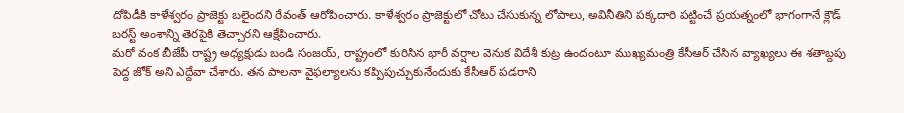దోపిడీకి కాళేశ్వరం ప్రాజెక్టు బలైందని రేవంత్ ఆరోపించారు. కాళేశ్వరం ప్రాజెక్టులో చోటు చేసుకున్న లోపాలు, అవినీతిని పక్కదారి పట్టించే ప్రయత్నంలో భాగంగానే క్లౌడ్ బరస్ట్ అంశాన్ని తెరపైకి తెచ్చారని ఆక్షేపించారు.
మరో వంక బీజేపీ రాష్ట్ర అధ్యక్షుడు బండి సంజయ్, రాష్ట్రంలో కురిసిన భారీ వర్షాల వెనుక విదేశీ కుట్ర ఉందంటూ ముఖ్యమంత్రి కేసీఆర్ చేసిన వ్యాఖ్యలు ఈ శతాబ్దపు పెద్ద జోక్ అని ఎద్దేవా చేశారు. తన పాలనా వైఫల్యాలను కప్పిపుచ్చుకునేందుకు కేసీఆర్ పడరాని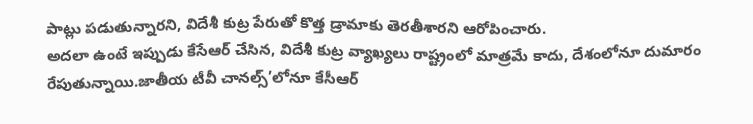పాట్లు పడుతున్నారని, విదేశీ కుట్ర పేరుతో కొత్త డ్రామాకు తెరతీశారని ఆరోపించారు.
అదలా ఉంటే ఇప్పుడు కేసేఆర్ చేసిన, విదేశీ కుట్ర వ్యాఖ్యలు రాష్ట్రంలో మాత్రమే కాదు, దేశంలోనూ దుమారం రేపుతున్నాయి.జాతీయ టీవీ చానల్స్’లోనూ కేసీఆర్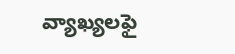వ్యాఖ్యలఫై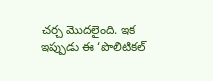చర్చ మొదలైంది. ఇక ఇప్పుడు ఈ ‘పొలిటికల్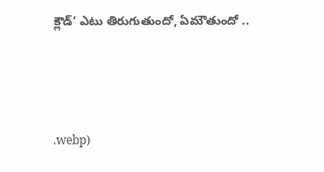క్లౌడ్’ ఎటు తిరుగుతుందో, ఏమౌతుందో ..



.webp)